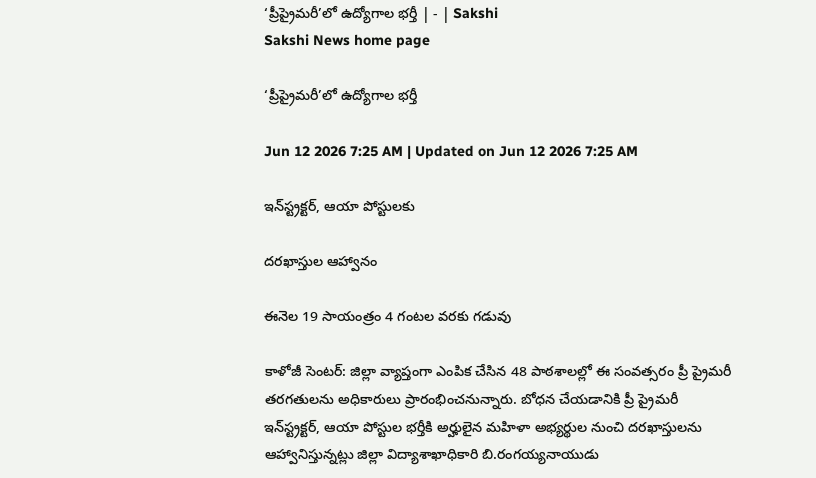‘ప్రీప్రైమరీ’లో ఉద్యోగాల భర్తీ | - | Sakshi
Sakshi News home page

‘ప్రీప్రైమరీ’లో ఉద్యోగాల భర్తీ

Jun 12 2026 7:25 AM | Updated on Jun 12 2026 7:25 AM

ఇన్‌స్ట్రక్టర్‌, ఆయా పోస్టులకు

దరఖాస్తుల ఆహ్వానం

ఈనెల 19 సాయంత్రం 4 గంటల వరకు గడువు

కాళోజీ సెంటర్‌: జిల్లా వ్యాప్తంగా ఎంపిక చేసిన 48 పాఠశాలల్లో ఈ సంవత్సరం ప్రీ ప్రైమరీ తరగతులను అధికారులు ప్రారంభించనున్నారు. బోధన చేయడానికి ప్రీ ప్రైమరీ ఇన్‌స్ట్రక్టర్‌, ఆయా పోస్టుల భర్తీకి అర్హులైన మహిళా అభ్యర్థుల నుంచి దరఖాస్తులను ఆహ్వానిస్తున్నట్లు జిల్లా విద్యాశాఖాధికారి బి.రంగయ్యనాయుడు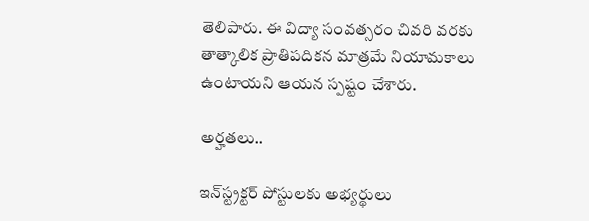తెలిపారు. ఈ విద్యా సంవత్సరం చివరి వరకు తాత్కాలిక ప్రాతిపదికన మాత్రమే నియామకాలు ఉంటాయని ఆయన స్పష్టం చేశారు.

అర్హతలు..

ఇన్‌స్ట్రక్టర్‌ పోస్టులకు అభ్యర్థులు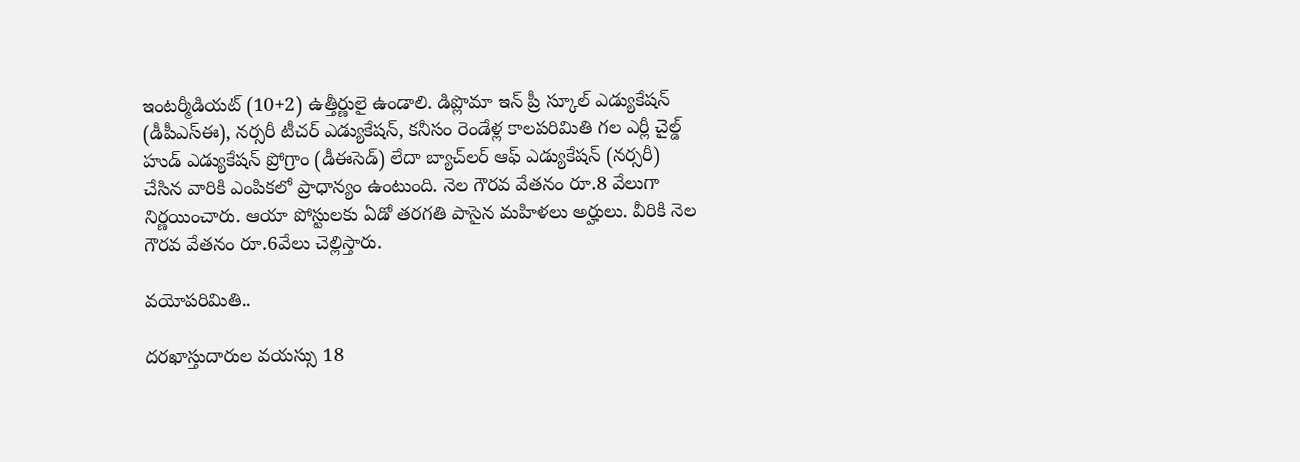ఇంటర్మీడియట్‌ (10+2) ఉత్తీర్ణులై ఉండాలి. డిప్లొమా ఇన్‌ ప్రీ స్కూల్‌ ఎడ్యుకేషన్‌ (డీపీఎస్‌ఈ), నర్సరీ టీచర్‌ ఎడ్యుకేషన్‌, కనీసం రెండేళ్ల కాలపరిమితి గల ఎర్లీ చైల్డ్‌ హుడ్‌ ఎడ్యుకేషన్‌ ప్రోగ్రాం (డీఈసెడ్‌) లేదా బ్యాచ్‌లర్‌ ఆఫ్‌ ఎడ్యుకేషన్‌ (నర్సరీ) చేసిన వారికి ఎంపికలో ప్రాధాన్యం ఉంటుంది. నెల గౌరవ వేతనం రూ.8 వేలుగా నిర్ణయించారు. ఆయా పోస్టులకు ఏడో తరగతి పాసైన మహిళలు అర్హులు. వీరికి నెల గౌరవ వేతనం రూ.6వేలు చెల్లిస్తారు.

వయోపరిమితి..

దరఖాస్తుదారుల వయస్సు 18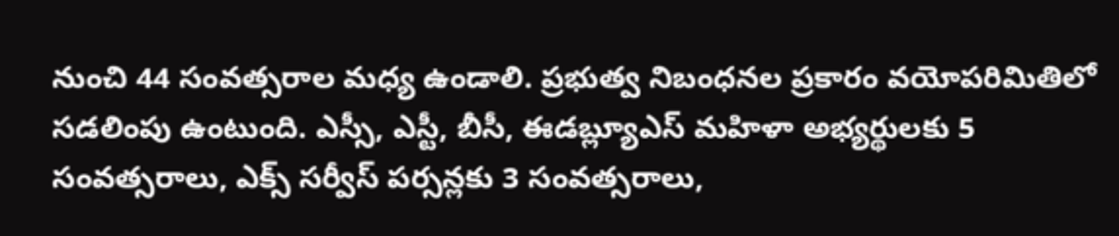నుంచి 44 సంవత్సరాల మధ్య ఉండాలి. ప్రభుత్వ నిబంధనల ప్రకారం వయోపరిమితిలో సడలింపు ఉంటుంది. ఎస్సీ, ఎస్టీ, బీసీ, ఈడబ్ల్యూఎస్‌ మహిళా అభ్యర్థులకు 5 సంవత్సరాలు, ఎక్స్‌ సర్వీస్‌ పర్సన్లకు 3 సంవత్సరాలు,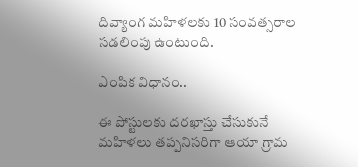దివ్యాంగ మహిళలకు 10 సంవత్సరాల సడలింపు ఉంటుంది.

ఎంపిక విధానం..

ఈ పోస్టులకు దరఖాస్తు చేసుకునే మహిళలు తప్పనిసరిగా ఆయా గ్రామ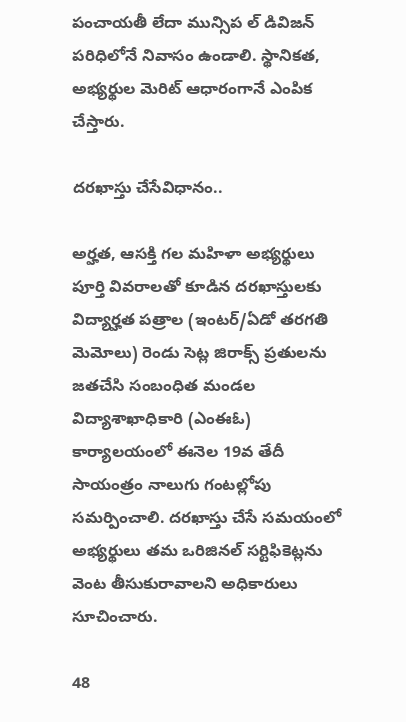పంచాయతీ లేదా మున్సిప ల్‌ డివిజన్‌ పరిధిలోనే నివాసం ఉండాలి. స్థానికత, అభ్యర్థుల మెరిట్‌ ఆధారంగానే ఎంపిక చేస్తారు.

దరఖాస్తు చేసేవిధానం..

అర్హత, ఆసక్తి గల మహిళా అభ్యర్థులు పూర్తి వివరాలతో కూడిన దరఖాస్తులకు విద్యార్హత పత్రాల (ఇంటర్‌/ఏడో తరగతి మెమోలు) రెండు సెట్ల జిరాక్స్‌ ప్రతులను జతచేసి సంబంధిత మండల విద్యాశాఖాధికారి (ఎంఈఓ) కార్యాలయంలో ఈనెల 19వ తేదీ సాయంత్రం నాలుగు గంటల్లోపు సమర్పించాలి. దరఖాస్తు చేసే సమయంలో అభ్యర్థులు తమ ఒరిజినల్‌ సర్టిఫికెట్లను వెంట తీసుకురావాలని అధికారులు సూచించారు.

48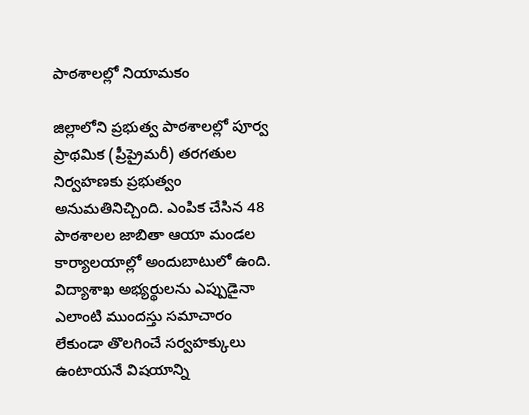పాఠశాలల్లో నియామకం

జిల్లాలోని ప్రభుత్వ పాఠశాలల్లో పూర్వ ప్రాథమిక (ప్రీప్రైమరీ) తరగతుల నిర్వహణకు ప్రభుత్వం అనుమతినిచ్చింది. ఎంపిక చేసిన 48 పాఠశాలల జాబితా ఆయా మండల కార్యాలయాల్లో అందుబాటులో ఉంది. విద్యాశాఖ అభ్యర్థులను ఎప్పుడైనా ఎలాంటి ముందస్తు సమాచారం లేకుండా తొలగించే సర్వహక్కులు ఉంటాయనే విషయాన్ని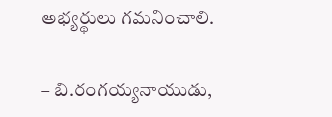అభ్యర్థులు గమనించాలి.

– బి.రంగయ్యనాయుడు,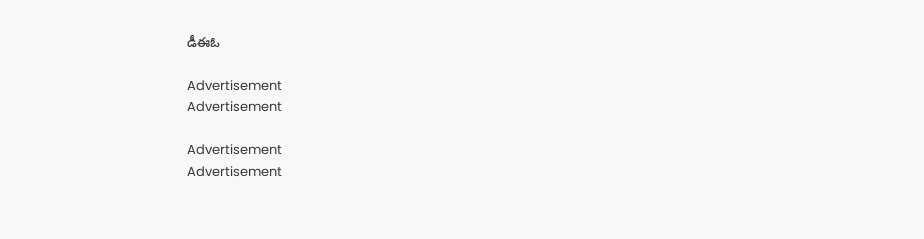డీఈఓ

Advertisement
Advertisement

Advertisement
Advertisement